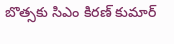బొత్సకు సిఎం కిరణ్ కుమార్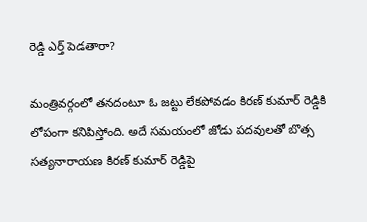రెడ్డి ఎర్త్ పెడతారా?

మంత్రివర్గంలో తనదంటూ ఓ జట్టు లేకపోవడం కిరణ్ కుమార్ రెడ్డికి లోపంగా కనిపిస్తోంది. అదే సమయంలో జోడు పదవులతో బొత్స సత్యనారాయణ కిరణ్ కుమార్ రెడ్డిపై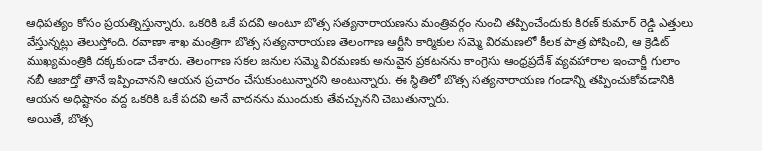ఆధిపత్యం కోసం ప్రయత్నిస్తున్నారు. ఒకరికి ఒకే పదవి అంటూ బొత్స సత్యనారాయణను మంత్రివర్గం నుంచి తప్పించేందుకు కిరణ్ కుమార్ రెడ్డి ఎత్తులు వేస్తున్నట్లు తెలుస్తోంది. రవాణా శాఖ మంత్రిగా బొత్స సత్యనారాయణ తెలంగాణ ఆర్టీసి కార్మికుల సమ్మె విరమణలో కీలక పాత్ర పోషించి, ఆ క్రెడిట్ ముఖ్యమంత్రికి దక్కకుండా చేశారు. తెలంగాణ సకల జనుల సమ్మె విరమణకు అనువైన ప్రకటనను కాంగ్రెసు ఆంధ్రప్రదేశ్ వ్యవహారాల ఇంచార్జీ గులాం నబీ ఆజాద్తో తానే ఇప్పించానని ఆయన ప్రచారం చేసుకుంటున్నారని అంటున్నారు. ఈ స్థితిలో బొత్స సత్యనారాయణ గండాన్ని తప్పించుకోవడానికి ఆయన అధిష్టానం వద్ద ఒకరికి ఒకే పదవి అనే వాదనను ముందుకు తేవచ్చునని చెబుతున్నారు.
అయితే, బొత్స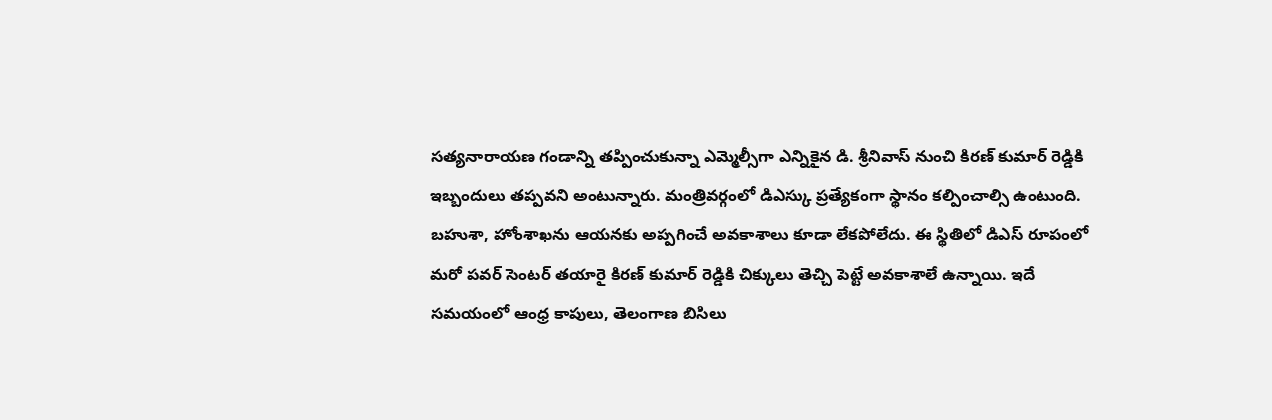సత్యనారాయణ గండాన్ని తప్పించుకున్నా ఎమ్మెల్సీగా ఎన్నికైన డి. శ్రీనివాస్ నుంచి కిరణ్ కుమార్ రెడ్డికి ఇబ్బందులు తప్పవని అంటున్నారు. మంత్రివర్గంలో డిఎస్కు ప్రత్యేకంగా స్థానం కల్పించాల్సి ఉంటుంది. బహుశా, హోంశాఖను ఆయనకు అప్పగించే అవకాశాలు కూడా లేకపోలేదు. ఈ స్థితిలో డిఎస్ రూపంలో మరో పవర్ సెంటర్ తయారై కిరణ్ కుమార్ రెడ్డికి చిక్కులు తెచ్చి పెట్టే అవకాశాలే ఉన్నాయి. ఇదే సమయంలో ఆంధ్ర కాపులు, తెలంగాణ బిసిలు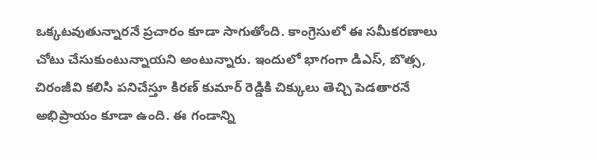ఒక్కటవుతున్నారనే ప్రచారం కూడా సాగుతోంది. కాంగ్రెసులో ఈ సమీకరణాలు చోటు చేసుకుంటున్నాయని అంటున్నారు. ఇందులో భాగంగా డిఎస్, బొత్స, చిరంజీవి కలిసి పనిచేస్తూ కిరణ్ కుమార్ రెడ్డికి చిక్కులు తెచ్చి పెడతారనే అభిప్రాయం కూడా ఉంది. ఈ గండాన్ని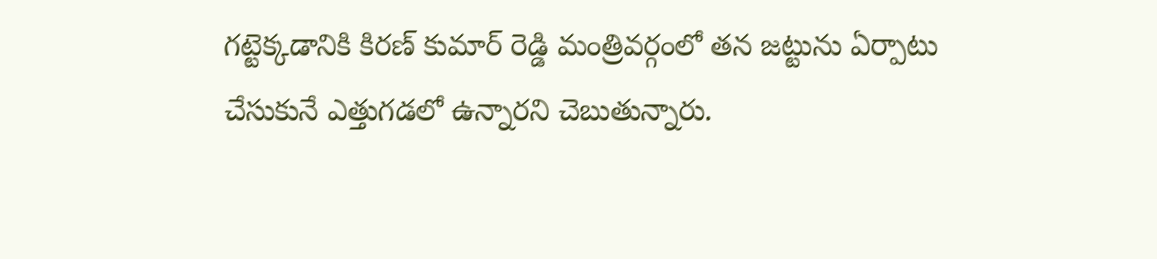గట్టెక్కడానికి కిరణ్ కుమార్ రెడ్డి మంత్రివర్గంలో తన జట్టును ఏర్పాటు చేసుకునే ఎత్తుగడలో ఉన్నారని చెబుతున్నారు.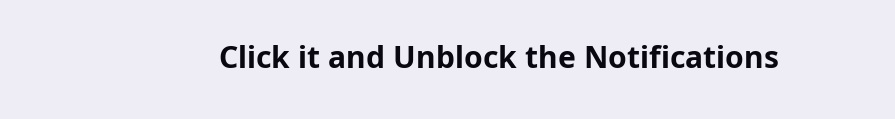Click it and Unblock the Notifications